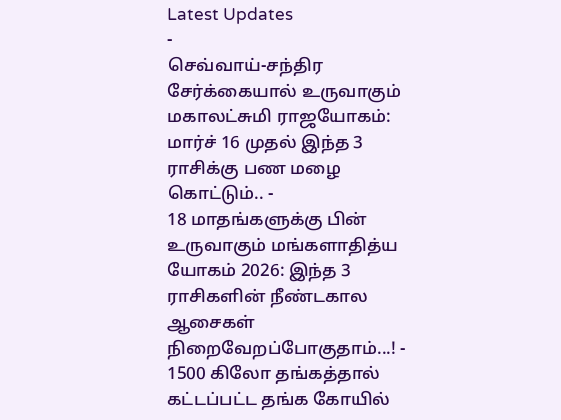Latest Updates
-
செவ்வாய்-சந்திர சேர்க்கையால் உருவாகும் மகாலட்சுமி ராஜயோகம்: மார்ச் 16 முதல் இந்த 3 ராசிக்கு பண மழை கொட்டும்.. -
18 மாதங்களுக்கு பின் உருவாகும் மங்களாதித்ய யோகம் 2026: இந்த 3 ராசிகளின் நீண்டகால ஆசைகள் நிறைவேறப்போகுதாம்...! -
1500 கிலோ தங்கத்தால் கட்டப்பட்ட தங்க கோயில்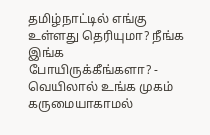தமிழ்நாட்டில் எங்கு உள்ளது தெரியுமா? நீங்க இங்க போயிருக்கீங்களா? -
வெயிலால் உங்க முகம் கருமையாகாமல்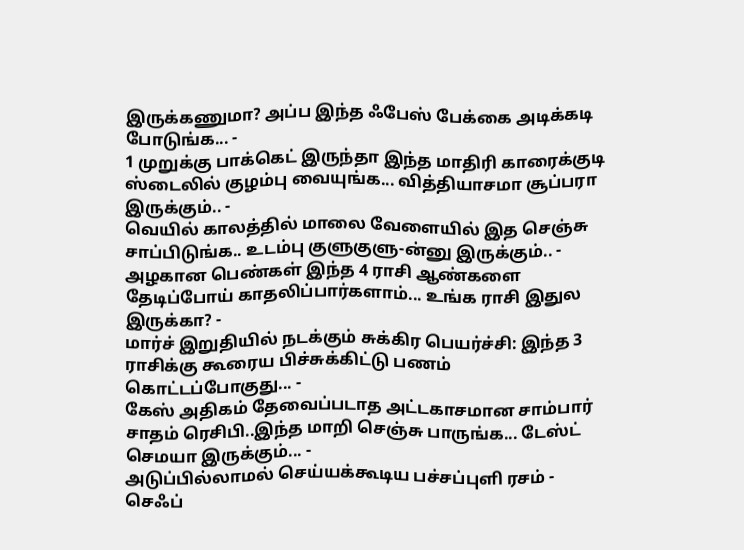இருக்கணுமா? அப்ப இந்த ஃபேஸ் பேக்கை அடிக்கடி போடுங்க... -
1 முறுக்கு பாக்கெட் இருந்தா இந்த மாதிரி காரைக்குடி ஸ்டைலில் குழம்பு வையுங்க... வித்தியாசமா சூப்பரா இருக்கும்.. -
வெயில் காலத்தில் மாலை வேளையில் இத செஞ்சு சாப்பிடுங்க.. உடம்பு குளுகுளு-ன்னு இருக்கும்.. -
அழகான பெண்கள் இந்த 4 ராசி ஆண்களை தேடிப்போய் காதலிப்பார்களாம்... உங்க ராசி இதுல இருக்கா? -
மார்ச் இறுதியில் நடக்கும் சுக்கிர பெயர்ச்சி: இந்த 3 ராசிக்கு கூரைய பிச்சுக்கிட்டு பணம் கொட்டப்போகுது... -
கேஸ் அதிகம் தேவைப்படாத அட்டகாசமான சாம்பார் சாதம் ரெசிபி..இந்த மாறி செஞ்சு பாருங்க... டேஸ்ட் செமயா இருக்கும்... -
அடுப்பில்லாமல் செய்யக்கூடிய பச்சப்புளி ரசம் - செஃப்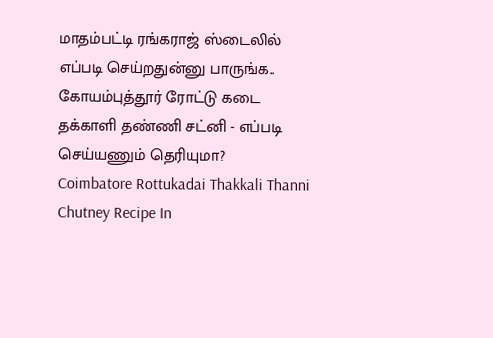மாதம்பட்டி ரங்கராஜ் ஸ்டைலில் எப்படி செய்றதுன்னு பாருங்க..
கோயம்புத்தூர் ரோட்டு கடை தக்காளி தண்ணி சட்னி - எப்படி செய்யணும் தெரியுமா?
Coimbatore Rottukadai Thakkali Thanni Chutney Recipe In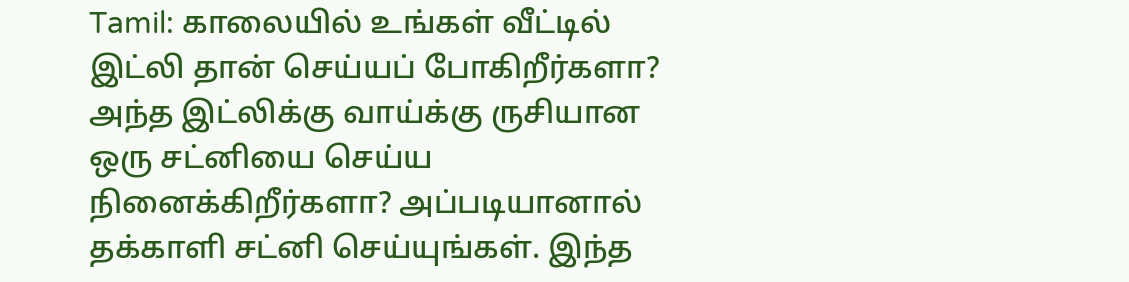Tamil: காலையில் உங்கள் வீட்டில் இட்லி தான் செய்யப் போகிறீர்களா? அந்த இட்லிக்கு வாய்க்கு ருசியான ஒரு சட்னியை செய்ய நினைக்கிறீர்களா? அப்படியானால் தக்காளி சட்னி செய்யுங்கள். இந்த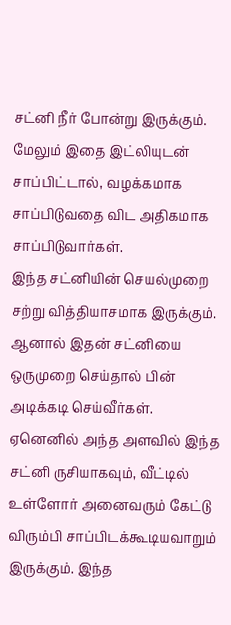சட்னி நீர் போன்று இருக்கும். மேலும் இதை இட்லியுடன் சாப்பிட்டால், வழக்கமாக சாப்பிடுவதை விட அதிகமாக சாப்பிடுவார்கள்.
இந்த சட்னியின் செயல்முறை சற்று வித்தியாசமாக இருக்கும். ஆனால் இதன் சட்னியை ஒருமுறை செய்தால் பின் அடிக்கடி செய்வீர்கள். ஏனெனில் அந்த அளவில் இந்த சட்னி ருசியாகவும், வீட்டில் உள்ளோர் அனைவரும் கேட்டு விரும்பி சாப்பிடக்கூடியவாறும் இருக்கும். இந்த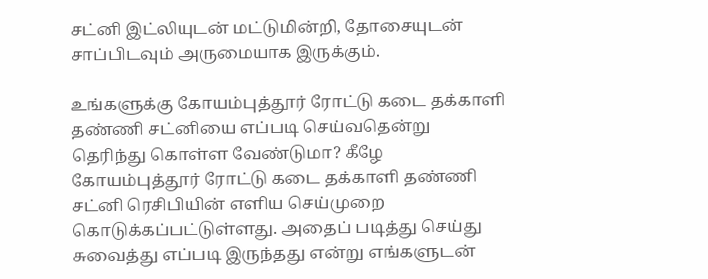சட்னி இட்லியுடன் மட்டுமின்றி, தோசையுடன் சாப்பிடவும் அருமையாக இருக்கும்.

உங்களுக்கு கோயம்புத்தூர் ரோட்டு கடை தக்காளி தண்ணி சட்னியை எப்படி செய்வதென்று தெரிந்து கொள்ள வேண்டுமா? கீழே கோயம்புத்தூர் ரோட்டு கடை தக்காளி தண்ணி சட்னி ரெசிபியின் எளிய செய்முறை கொடுக்கப்பட்டுள்ளது. அதைப் படித்து செய்து சுவைத்து எப்படி இருந்தது என்று எங்களுடன்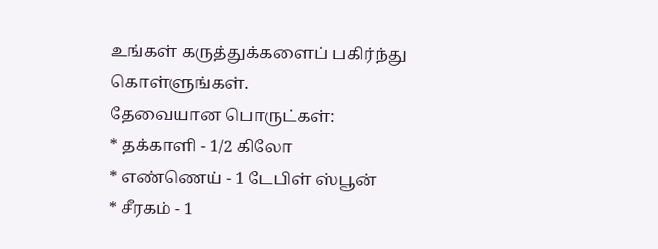உங்கள் கருத்துக்களைப் பகிர்ந்து கொள்ளுங்கள்.
தேவையான பொருட்கள்:
* தக்காளி - 1/2 கிலோ
* எண்ணெய் - 1 டேபிள் ஸ்பூன்
* சீரகம் - 1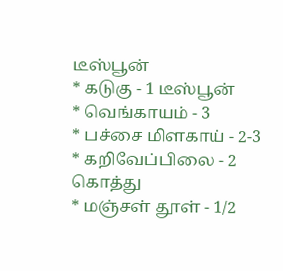டீஸ்பூன்
* கடுகு - 1 டீஸ்பூன்
* வெங்காயம் - 3
* பச்சை மிளகாய் - 2-3
* கறிவேப்பிலை - 2 கொத்து
* மஞ்சள் தூள் - 1/2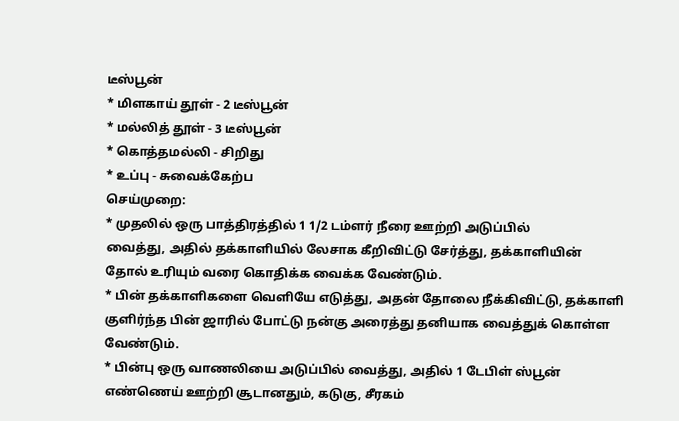டீஸ்பூன்
* மிளகாய் தூள் - 2 டீஸ்பூன்
* மல்லித் தூள் - 3 டீஸ்பூன்
* கொத்தமல்லி - சிறிது
* உப்பு - சுவைக்கேற்ப
செய்முறை:
* முதலில் ஒரு பாத்திரத்தில் 1 1/2 டம்ளர் நீரை ஊற்றி அடுப்பில்
வைத்து, அதில் தக்காளியில் லேசாக கீறிவிட்டு சேர்த்து, தக்காளியின்
தோல் உரியும் வரை கொதிக்க வைக்க வேண்டும்.
* பின் தக்காளிகளை வெளியே எடுத்து, அதன் தோலை நீக்கிவிட்டு, தக்காளி
குளிர்ந்த பின் ஜாரில் போட்டு நன்கு அரைத்து தனியாக வைத்துக் கொள்ள
வேண்டும்.
* பின்பு ஒரு வாணலியை அடுப்பில் வைத்து, அதில் 1 டேபிள் ஸ்பூன்
எண்ணெய் ஊற்றி சூடானதும், கடுகு, சீரகம்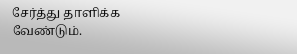சேர்த்து தாளிக்க
வேண்டும்.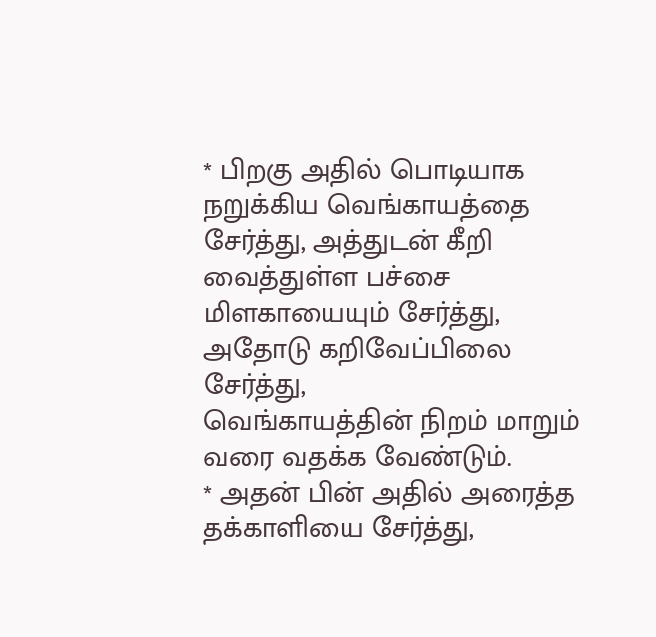* பிறகு அதில் பொடியாக நறுக்கிய வெங்காயத்தை சேர்த்து, அத்துடன் கீறி
வைத்துள்ள பச்சை மிளகாயையும் சேர்த்து, அதோடு கறிவேப்பிலை சேர்த்து,
வெங்காயத்தின் நிறம் மாறும் வரை வதக்க வேண்டும்.
* அதன் பின் அதில் அரைத்த தக்காளியை சேர்த்து,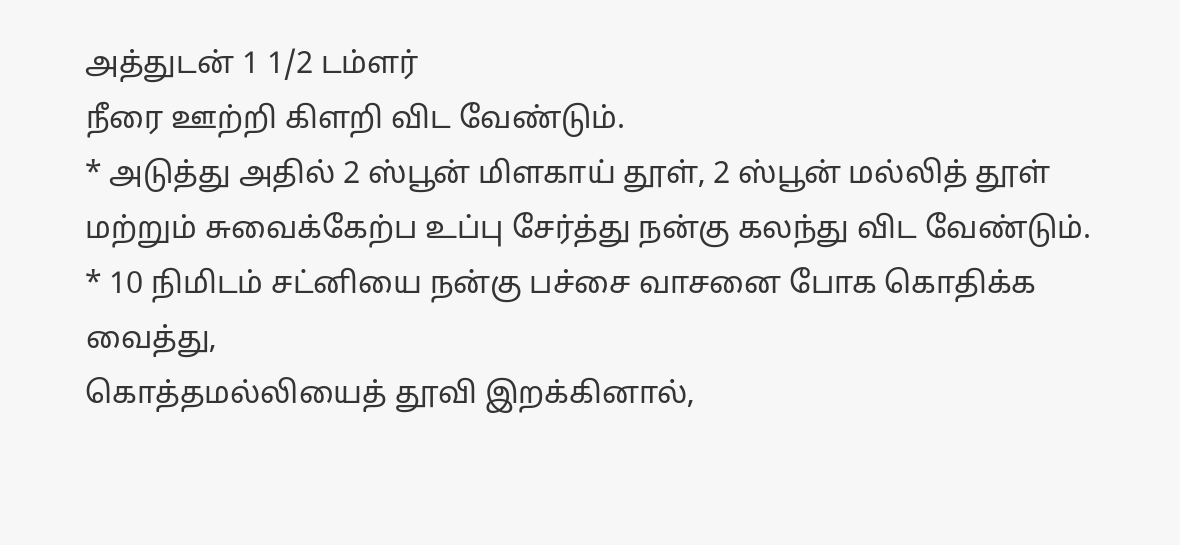அத்துடன் 1 1/2 டம்ளர்
நீரை ஊற்றி கிளறி விட வேண்டும்.
* அடுத்து அதில் 2 ஸ்பூன் மிளகாய் தூள், 2 ஸ்பூன் மல்லித் தூள்
மற்றும் சுவைக்கேற்ப உப்பு சேர்த்து நன்கு கலந்து விட வேண்டும்.
* 10 நிமிடம் சட்னியை நன்கு பச்சை வாசனை போக கொதிக்க வைத்து,
கொத்தமல்லியைத் தூவி இறக்கினால்,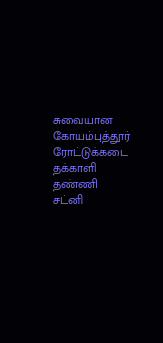சுவையான கோயம்புத்தூர் ரோட்டுக்கடை
தக்காளி தண்ணி சட்னி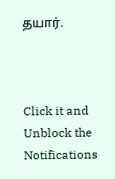தயார்.



Click it and Unblock the Notifications